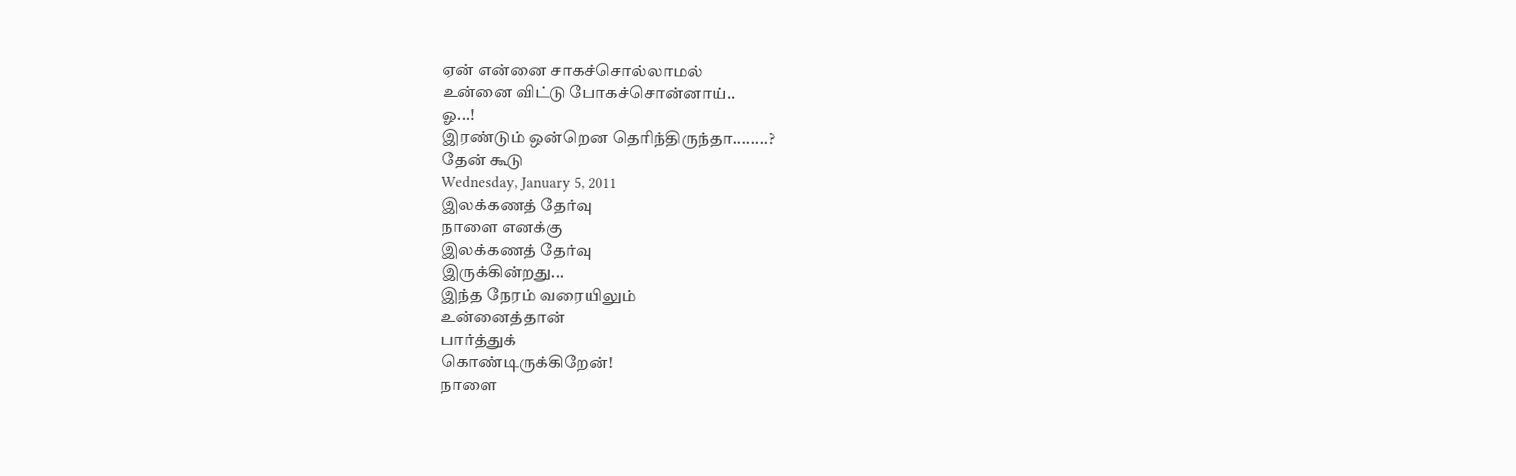ஏன் என்னை சாகச்சொல்லாமல்
உன்னை விட்டு போகச்சொன்னாய்..
ஓ...!
இரண்டும் ஒன்றென தெரிந்திருந்தா........?
தேன் கூடு
Wednesday, January 5, 2011
இலக்கணத் தேர்வு
நாளை எனக்கு
இலக்கணத் தேர்வு
இருக்கின்றது...
இந்த நேரம் வரையிலும்
உன்னைத்தான்
பார்த்துக்
கொண்டிருக்கிறேன்!
நாளை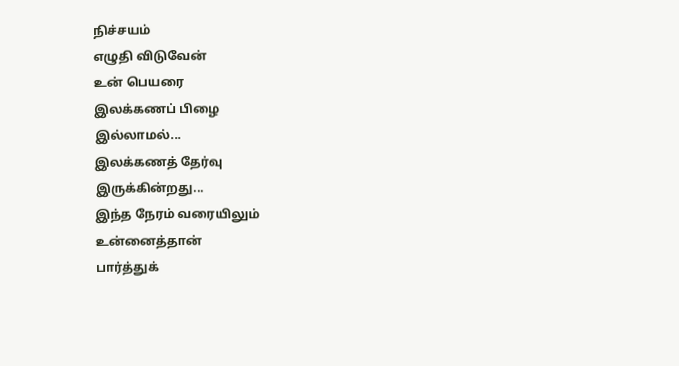நிச்சயம்
எழுதி விடுவேன்
உன் பெயரை
இலக்கணப் பிழை
இல்லாமல்...
இலக்கணத் தேர்வு
இருக்கின்றது...
இந்த நேரம் வரையிலும்
உன்னைத்தான்
பார்த்துக்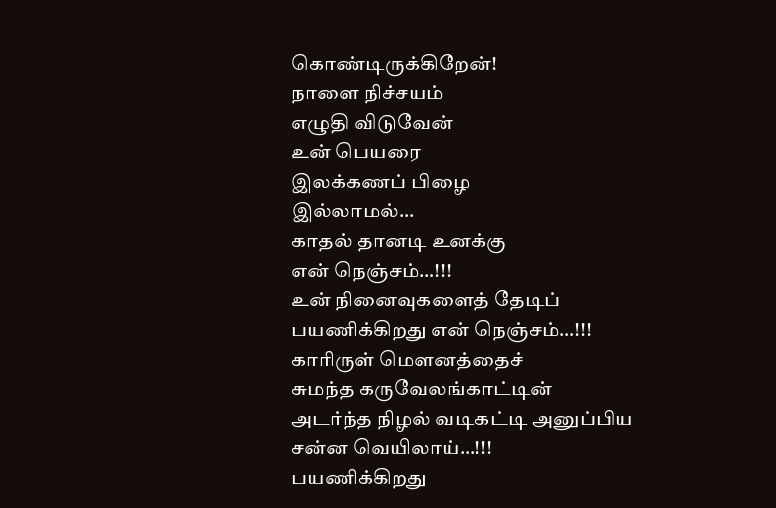கொண்டிருக்கிறேன்!
நாளை நிச்சயம்
எழுதி விடுவேன்
உன் பெயரை
இலக்கணப் பிழை
இல்லாமல்...
காதல் தானடி உனக்கு
என் நெஞ்சம்…!!!
உன் நினைவுகளைத் தேடிப்
பயணிக்கிறது என் நெஞ்சம்…!!!
காரிருள் மெளனத்தைச்
சுமந்த கருவேலங்காட்டின்
அடர்ந்த நிழல் வடிகட்டி அனுப்பிய
சன்ன வெயிலாய்…!!!
பயணிக்கிறது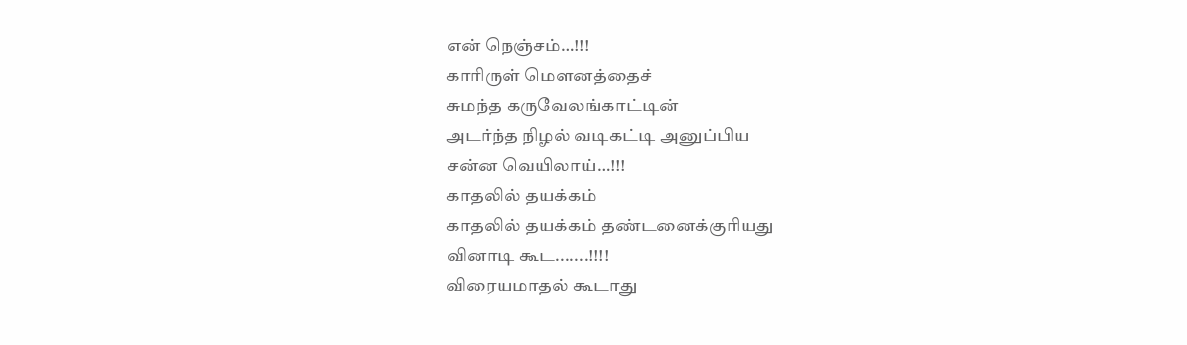என் நெஞ்சம்…!!!
காரிருள் மெளனத்தைச்
சுமந்த கருவேலங்காட்டின்
அடர்ந்த நிழல் வடிகட்டி அனுப்பிய
சன்ன வெயிலாய்…!!!
காதலில் தயக்கம்
காதலில் தயக்கம் தண்டனைக்குரியது
வினாடி கூட.......!!!!
விரையமாதல் கூடாது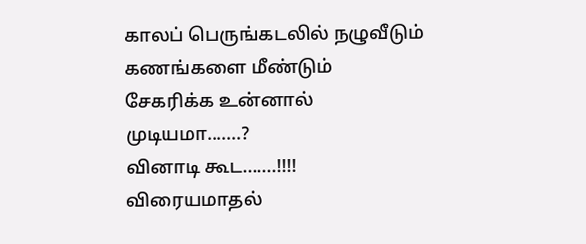காலப் பெருங்கடலில் நழுவீடும்
கணங்களை மீண்டும்
சேகரிக்க உன்னால்
முடியமா.......?
வினாடி கூட.......!!!!
விரையமாதல்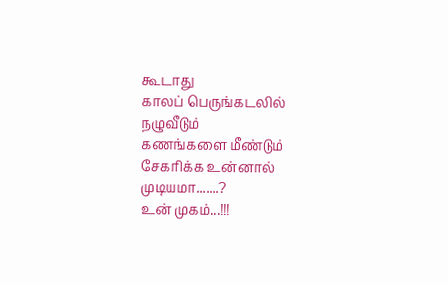கூடாது
காலப் பெருங்கடலில் நழுவீடும்
கணங்களை மீண்டும்
சேகரிக்க உன்னால்
முடியமா.......?
உன் முகம்...!!!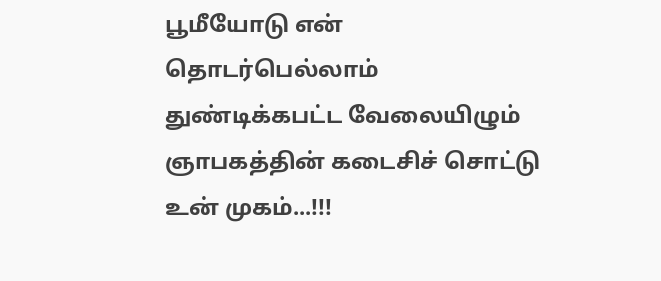பூமீயோடு என்
தொடர்பெல்லாம்
துண்டிக்கபட்ட வேலையிழும்
ஞாபகத்தின் கடைசிச் சொட்டு
உன் முகம்...!!!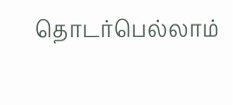தொடர்பெல்லாம்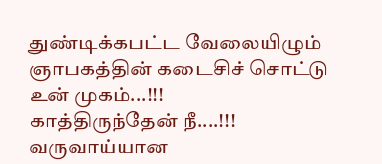துண்டிக்கபட்ட வேலையிழும்
ஞாபகத்தின் கடைசிச் சொட்டு
உன் முகம்...!!!
காத்திருந்தேன் நீ....!!! வருவாய்யான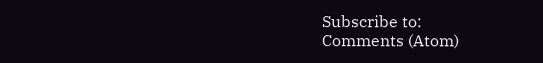Subscribe to:
Comments (Atom)